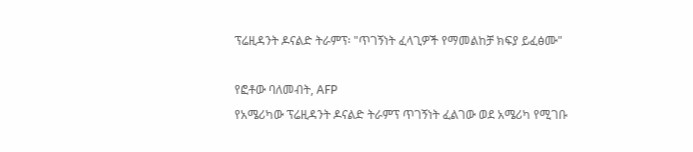ፕሬዚዳንት ዶናልድ ትራምፕ፡ "ጥገኝነት ፈላጊዎች የማመልከቻ ክፍያ ይፈፅሙ"

የፎቶው ባለመብት, AFP
የአሜሪካው ፕሬዚዳንት ዶናልድ ትራምፕ ጥገኝነት ፈልገው ወደ አሜሪካ የሚገቡ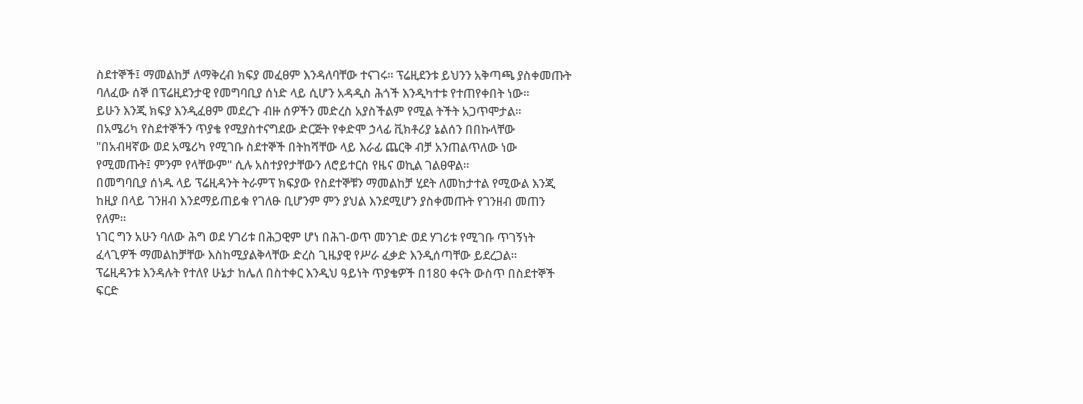ስደተኞች፤ ማመልከቻ ለማቅረብ ክፍያ መፈፀም እንዳለባቸው ተናገሩ። ፕሬዚደንቱ ይህንን አቅጣጫ ያስቀመጡት ባለፈው ሰኞ በፕሬዚደንታዊ የመግባቢያ ሰነድ ላይ ሲሆን አዳዲስ ሕጎች እንዲካተቱ የተጠየቀበት ነው።
ይሁን እንጂ ክፍያ እንዲፈፀም መደረጉ ብዙ ሰዎችን መድረስ አያስችልም የሚል ትችት አጋጥሞታል።
በአሜሪካ የስደተኞችን ጥያቄ የሚያስተናግደው ድርጅት የቀድሞ ኃላፊ ቪክቶሪያ ኔልሰን በበኩላቸው "በአብዛኛው ወደ አሜሪካ የሚገቡ ስደተኞች በትከሻቸው ላይ እራፊ ጨርቅ ብቻ አንጠልጥለው ነው የሚመጡት፤ ምንም የላቸውም" ሲሉ አስተያየታቸውን ለሮይተርስ የዜና ወኪል ገልፀዋል።
በመግባቢያ ሰነዱ ላይ ፕሬዚዳንት ትራምፕ ክፍያው የስደተኞቹን ማመልከቻ ሂደት ለመከታተል የሚውል እንጂ ከዚያ በላይ ገንዘብ እንደማይጠይቁ የገለፁ ቢሆንም ምን ያህል እንደሚሆን ያስቀመጡት የገንዘብ መጠን የለም።
ነገር ግን አሁን ባለው ሕግ ወደ ሃገሪቱ በሕጋዊም ሆነ በሕገ-ወጥ መንገድ ወደ ሃገሪቱ የሚገቡ ጥገኝነት ፈላጊዎች ማመልከቻቸው እስከሚያልቅላቸው ድረስ ጊዜያዊ የሥራ ፈቃድ እንዲሰጣቸው ይደረጋል።
ፕሬዚዳንቱ እንዳሉት የተለየ ሁኔታ ከሌለ በስተቀር እንዲህ ዓይነት ጥያቄዎች በ180 ቀናት ውስጥ በስደተኞች ፍርድ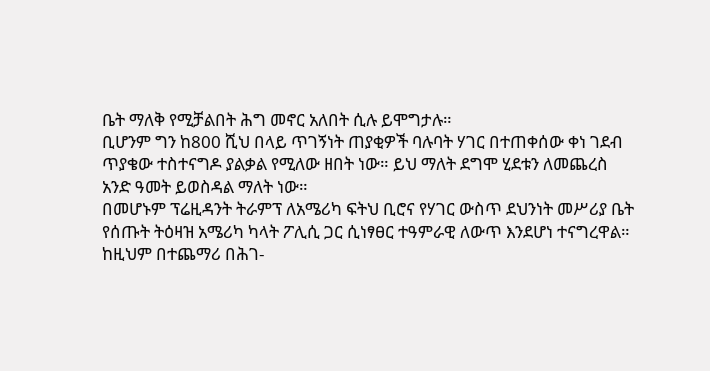ቤት ማለቅ የሚቻልበት ሕግ መኖር አለበት ሲሉ ይሞግታሉ።
ቢሆንም ግን ከ800 ሺህ በላይ ጥገኝነት ጠያቂዎች ባሉባት ሃገር በተጠቀሰው ቀነ ገደብ ጥያቄው ተስተናግዶ ያልቃል የሚለው ዘበት ነው። ይህ ማለት ደግሞ ሂደቱን ለመጨረስ አንድ ዓመት ይወስዳል ማለት ነው።
በመሆኑም ፕሬዚዳንት ትራምፕ ለአሜሪካ ፍትህ ቢሮና የሃገር ውስጥ ደህንነት መሥሪያ ቤት የሰጡት ትዕዛዝ አሜሪካ ካላት ፖሊሲ ጋር ሲነፃፀር ተዓምራዊ ለውጥ እንደሆነ ተናግረዋል።
ከዚህም በተጨማሪ በሕገ-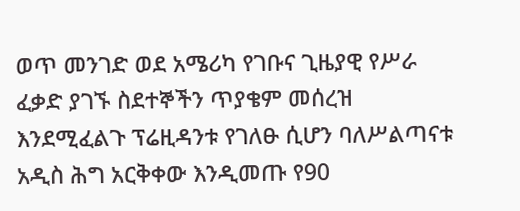ወጥ መንገድ ወደ አሜሪካ የገቡና ጊዜያዊ የሥራ ፈቃድ ያገኙ ስደተኞችን ጥያቄም መሰረዝ እንደሚፈልጉ ፕሬዚዳንቱ የገለፁ ሲሆን ባለሥልጣናቱ አዲስ ሕግ አርቅቀው እንዲመጡ የ90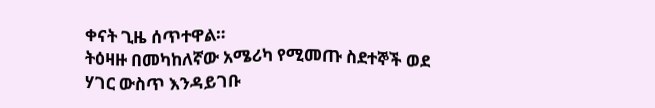ቀናት ጊዜ ሰጥተዋል።
ትዕዛዙ በመካከለኛው አሜሪካ የሚመጡ ስደተኞች ወደ ሃገር ውስጥ እንዳይገቡ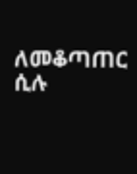ለመቆጣጠር ሲሉ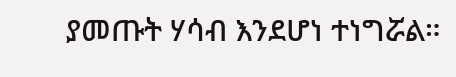ያመጡት ሃሳብ እንደሆነ ተነግሯል።